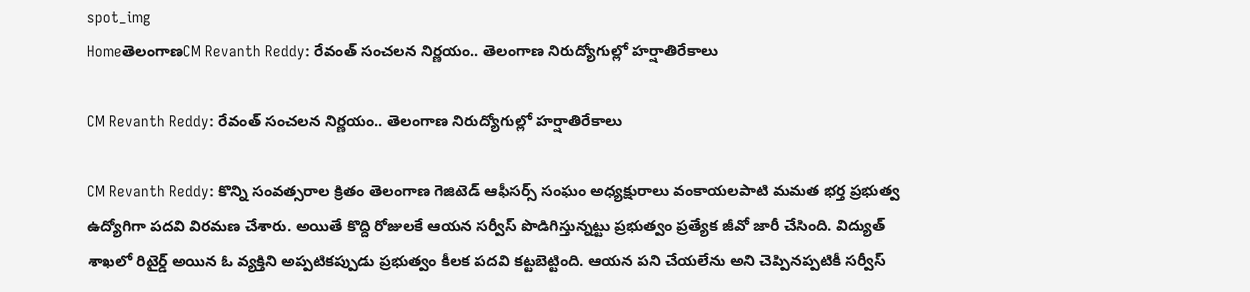spot_img
HomeతెలంగాణCM Revanth Reddy: రేవంత్ సంచలన నిర్ణయం.. తెలంగాణ నిరుద్యోగుల్లో హర్షాతిరేకాలు

CM Revanth Reddy: రేవంత్ సంచలన నిర్ణయం.. తెలంగాణ నిరుద్యోగుల్లో హర్షాతిరేకాలు

CM Revanth Reddy: కొన్ని సంవత్సరాల క్రితం తెలంగాణ గెజిటెడ్ ఆఫీసర్స్ సంఘం అధ్యక్షురాలు వంకాయలపాటి మమత భర్త ప్రభుత్వ ఉద్యోగిగా పదవి విరమణ చేశారు. అయితే కొద్ది రోజులకే ఆయన సర్వీస్ పొడిగిస్తున్నట్టు ప్రభుత్వం ప్రత్యేక జీవో జారీ చేసింది. విద్యుత్ శాఖలో రిటైర్డ్ అయిన ఓ వ్యక్తిని అప్పటికప్పుడు ప్రభుత్వం కీలక పదవి కట్టబెట్టింది. ఆయన పని చేయలేను అని చెప్పినప్పటికీ సర్వీస్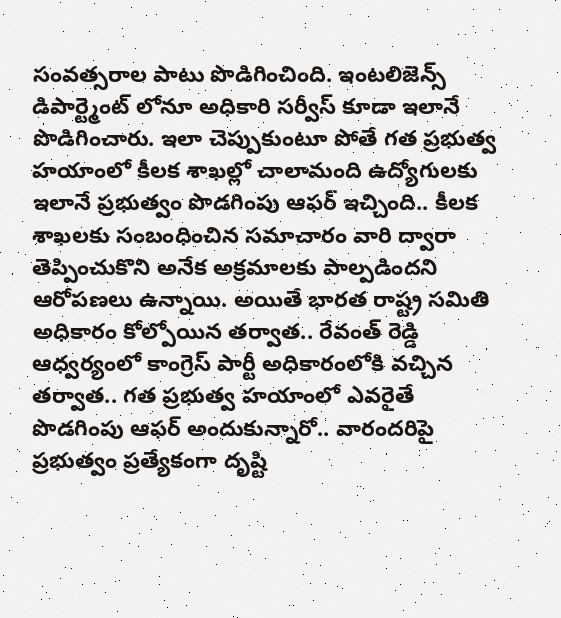సంవత్సరాల పాటు పొడిగించింది. ఇంటలిజెన్స్ డిపార్ట్మెంట్ లోనూ అధికారి సర్వీస్ కూడా ఇలానే పొడిగించారు. ఇలా చెప్పుకుంటూ పోతే గత ప్రభుత్వ హయాంలో కీలక శాఖల్లో చాలామంది ఉద్యోగులకు ఇలానే ప్రభుత్వం పొడగింపు ఆఫర్ ఇచ్చింది.. కీలక శాఖలకు సంబంధించిన సమాచారం వారి ద్వారా తెప్పించుకొని అనేక అక్రమాలకు పాల్పడిందని ఆరోపణలు ఉన్నాయి. అయితే భారత రాష్ట్ర సమితి అధికారం కోల్పోయిన తర్వాత.. రేవంత్ రెడ్డి ఆధ్వర్యంలో కాంగ్రెస్ పార్టీ అధికారంలోకి వచ్చిన తర్వాత.. గత ప్రభుత్వ హయాంలో ఎవరైతే పొడగింపు ఆఫర్ అందుకున్నారో.. వారందరిపై ప్రభుత్వం ప్రత్యేకంగా దృష్టి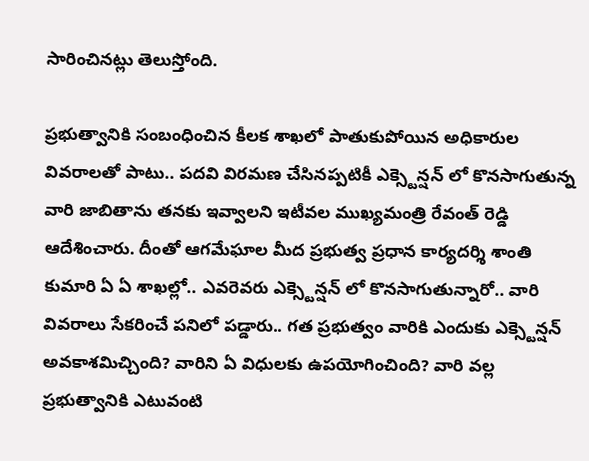సారించినట్లు తెలుస్తోంది.

ప్రభుత్వానికి సంబంధించిన కీలక శాఖలో పాతుకుపోయిన అధికారుల వివరాలతో పాటు.. పదవి విరమణ చేసినప్పటికీ ఎక్స్టెన్షన్ లో కొనసాగుతున్న వారి జాబితాను తనకు ఇవ్వాలని ఇటీవల ముఖ్యమంత్రి రేవంత్ రెడ్డి ఆదేశించారు. దీంతో ఆగమేఘాల మీద ప్రభుత్వ ప్రధాన కార్యదర్శి శాంతి కుమారి ఏ ఏ శాఖల్లో.. ఎవరెవరు ఎక్స్టెన్షన్ లో కొనసాగుతున్నారో.. వారి వివరాలు సేకరించే పనిలో పడ్డారు.. గత ప్రభుత్వం వారికి ఎందుకు ఎక్స్టెన్షన్ అవకాశమిచ్చింది? వారిని ఏ విధులకు ఉపయోగించింది? వారి వల్ల ప్రభుత్వానికి ఎటువంటి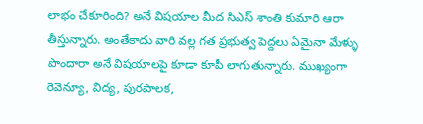లాభం చేకూరింది? అనే విషయాల మీద సిఎస్ శాంతి కుమారి ఆరా తీస్తున్నారు. అంతేకాదు వారి వల్ల గత ప్రభుత్వ పెద్దలు ఏమైనా మేళ్ళు పొందారా అనే విషయాలపై కూడా కూపీ లాగుతున్నారు. ముఖ్యంగా రెవెన్యూ, విద్య, పురపాలక,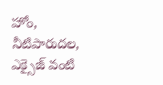హోం, నీటిపారుదల, ఎక్సైజ్ వంటి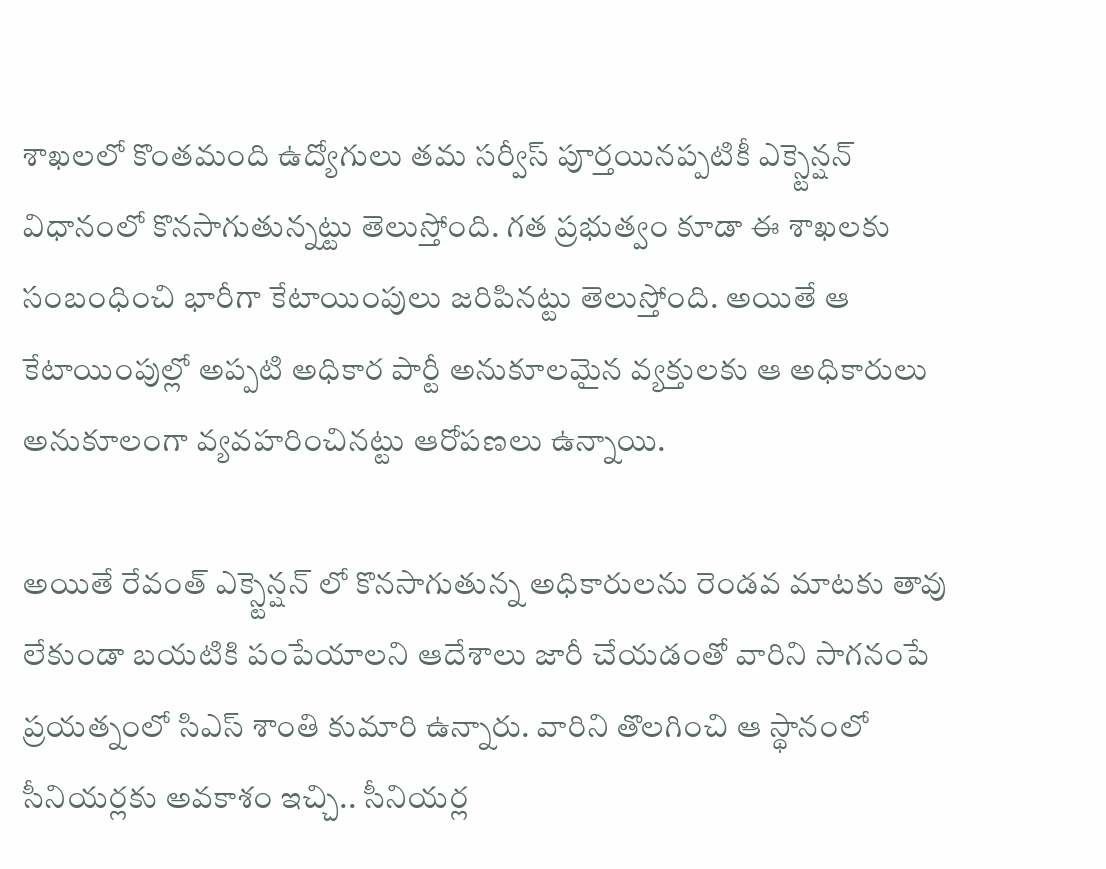శాఖలలో కొంతమంది ఉద్యోగులు తమ సర్వీస్ పూర్తయినప్పటికీ ఎక్స్టెన్షన్ విధానంలో కొనసాగుతున్నట్టు తెలుస్తోంది. గత ప్రభుత్వం కూడా ఈ శాఖలకు సంబంధించి భారీగా కేటాయింపులు జరిపినట్టు తెలుస్తోంది. అయితే ఆ కేటాయింపుల్లో అప్పటి అధికార పార్టీ అనుకూలమైన వ్యక్తులకు ఆ అధికారులు అనుకూలంగా వ్యవహరించినట్టు ఆరోపణలు ఉన్నాయి.

అయితే రేవంత్ ఎక్స్టెన్షన్ లో కొనసాగుతున్న అధికారులను రెండవ మాటకు తావు లేకుండా బయటికి పంపేయాలని ఆదేశాలు జారీ చేయడంతో వారిని సాగనంపే ప్రయత్నంలో సిఎస్ శాంతి కుమారి ఉన్నారు. వారిని తొలగించి ఆ స్థానంలో సీనియర్లకు అవకాశం ఇచ్చి.. సీనియర్ల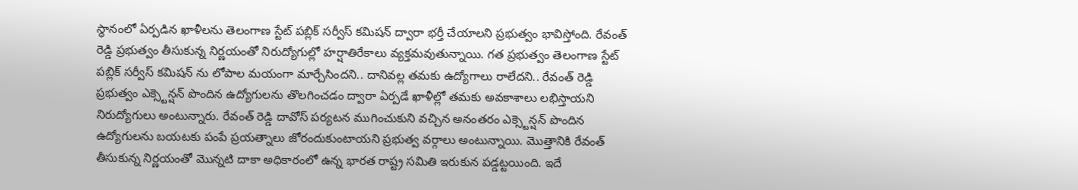స్థానంలో ఏర్పడిన ఖాళీలను తెలంగాణ స్టేట్ పబ్లిక్ సర్వీస్ కమిషన్ ద్వారా భర్తీ చేయాలని ప్రభుత్వం భావిస్తోంది. రేవంత్ రెడ్డి ప్రభుత్వం తీసుకున్న నిర్ణయంతో నిరుద్యోగుల్లో హర్షాతిరేకాలు వ్యక్తమవుతున్నాయి. గత ప్రభుత్వం తెలంగాణ స్టేట్ పబ్లిక్ సర్వీస్ కమిషన్ ను లోపాల మయంగా మార్చేసిందని.. దానివల్ల తమకు ఉద్యోగాలు రాలేదని.. రేవంత్ రెడ్డి ప్రభుత్వం ఎక్స్టెన్షన్ పొందిన ఉద్యోగులను తొలగించడం ద్వారా ఏర్పడే ఖాళీల్లో తమకు అవకాశాలు లభిస్తాయని నిరుద్యోగులు అంటున్నారు. రేవంత్ రెడ్డి దావోస్ పర్యటన ముగించుకుని వచ్చిన అనంతరం ఎక్స్టెన్షన్ పొందిన ఉద్యోగులను బయటకు పంపే ప్రయత్నాలు జోరందుకుంటాయని ప్రభుత్వ వర్గాలు అంటున్నాయి. మొత్తానికి రేవంత్ తీసుకున్న నిర్ణయంతో మొన్నటి దాకా అధికారంలో ఉన్న భారత రాష్ట్ర సమితి ఇరుకున పడ్డట్టయింది. ఇదే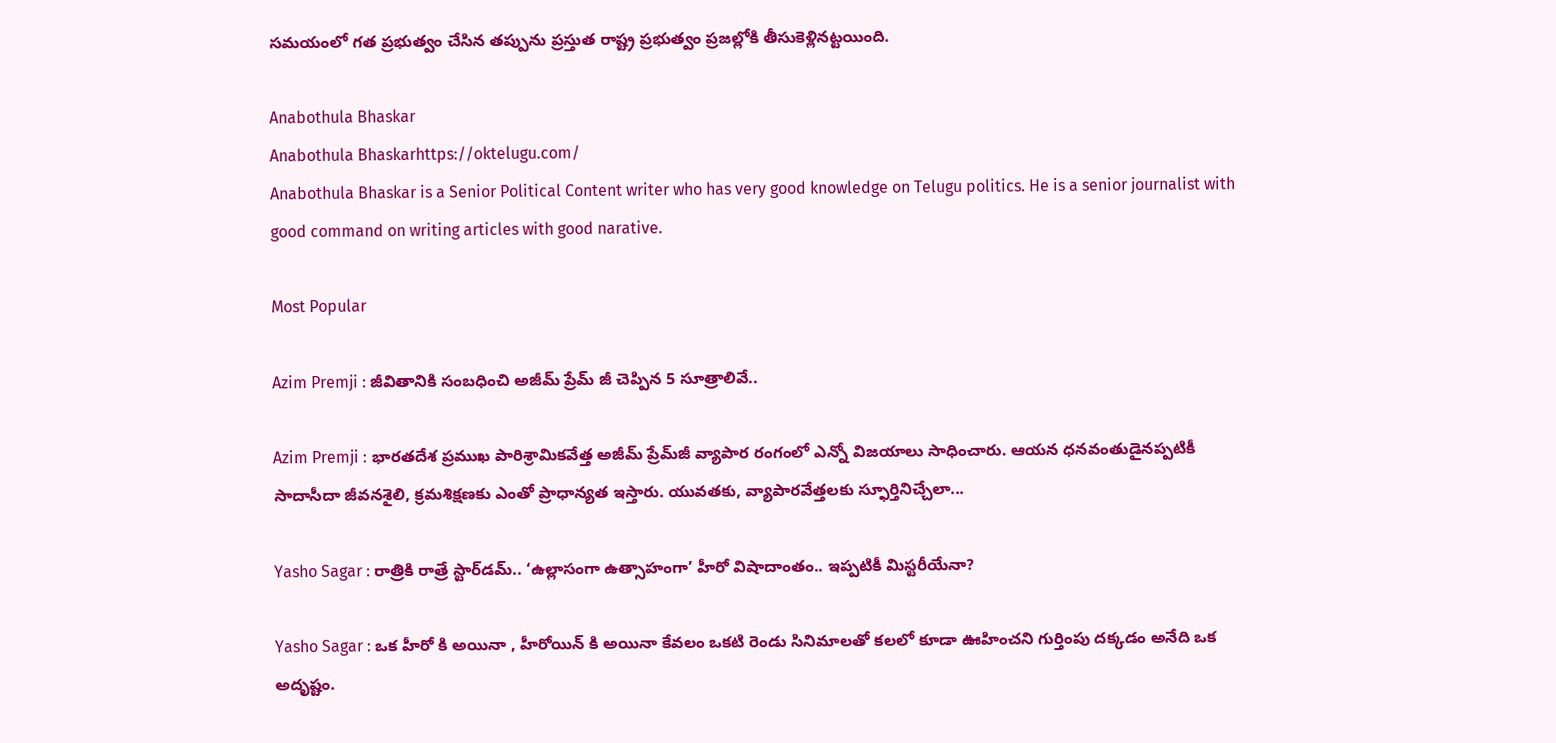సమయంలో గత ప్రభుత్వం చేసిన తప్పును ప్రస్తుత రాష్ట్ర ప్రభుత్వం ప్రజల్లోకి తీసుకెళ్లినట్టయింది.

Anabothula Bhaskar
Anabothula Bhaskarhttps://oktelugu.com/
Anabothula Bhaskar is a Senior Political Content writer who has very good knowledge on Telugu politics. He is a senior journalist with good command on writing articles with good narative.

Most Popular

Azim Premji : జీవితానికి సంబధించి అజీమ్ ప్రేమ్ జీ చెప్పిన 5 సూత్రాలివే..

Azim Premji : భారతదేశ ప్రముఖ పారిశ్రామికవేత్త అజీమ్ ప్రేమ్‌జీ వ్యాపార రంగంలో ఎన్నో విజయాలు సాధించారు. ఆయన ధనవంతుడైనప్పటికీ సాదాసీదా జీవనశైలి, క్రమశిక్షణకు ఎంతో ప్రాధాన్యత ఇస్తారు. యువతకు, వ్యాపారవేత్తలకు స్ఫూర్తినిచ్చేలా...

Yasho Sagar : రాత్రికి రాత్రే స్టార్‌డమ్.. ‘ఉల్లాసంగా ఉత్సాహంగా’ హీరో విషాదాంతం.. ఇప్పటికీ మిస్టరీయేనా?

Yasho Sagar : ఒక హీరో కి అయినా , హీరోయిన్ కి అయినా కేవలం ఒకటి రెండు సినిమాలతో కలలో కూడా ఊహించని గుర్తింపు దక్కడం అనేది ఒక అదృష్టం.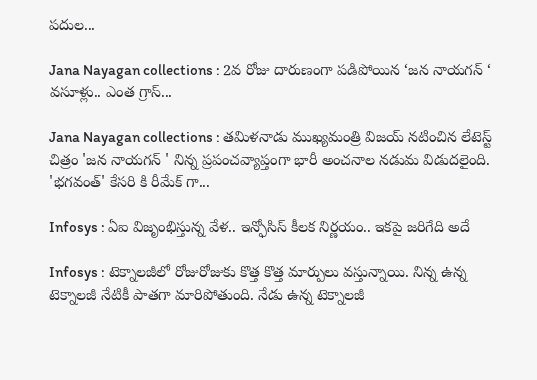పదుల...

Jana Nayagan collections : 2వ రోజు దారుణంగా పడిపోయిన ‘జన నాయగన్ ‘ వసూళ్లు.. ఎంత గ్రాస్...

Jana Nayagan collections : తమిళనాడు ముఖ్యమంత్రి విజయ్ నటించిన లేటెస్ట్ చిత్రం 'జన నాయగన్ ' నిన్న ప్రపంచవ్యాప్తంగా భారీ అంచనాల నడుమ విడుదలైంది. 'భగవంత్' కేసరి కి రీమేక్ గా...

Infosys : ఏఐ విజృంభిస్తున్న వేళ.. ఇన్ఫోసిస్ కీలక నిర్ణయం.. ఇకపై జరిగేది అదే

Infosys : టెక్నాలజీలో రోజురోజుకు కొత్త కొత్త మార్పులు వస్తున్నాయి. నిన్న ఉన్న టెక్నాలజీ నేటికీ పాతగా మారిపోతుంది. నేడు ఉన్న టెక్నాలజీ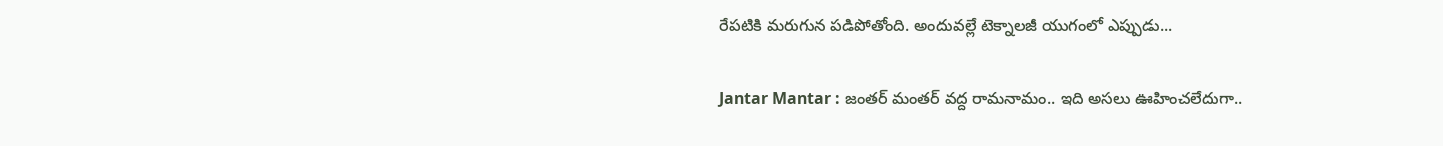రేపటికి మరుగున పడిపోతోంది. అందువల్లే టెక్నాలజీ యుగంలో ఎప్పుడు...

Jantar Mantar : జంతర్ మంతర్ వద్ద రామనామం.. ఇది అసలు ఊహించలేదుగా..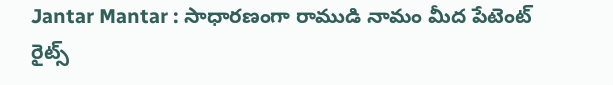Jantar Mantar : సాధారణంగా రాముడి నామం మీద పేటెంట్ రైట్స్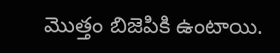మొత్తం బిజెపికి ఉంటాయి.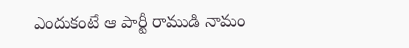ఎందుకంటే ఆ పార్టీ రాముడి నామం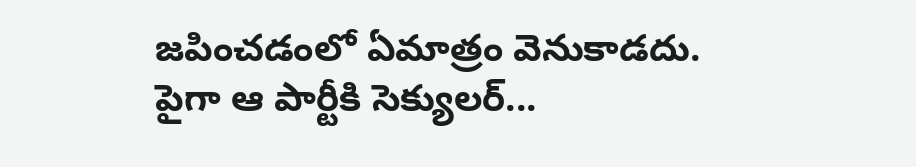జపించడంలో ఏమాత్రం వెనుకాడదు. పైగా ఆ పార్టీకి సెక్యులర్...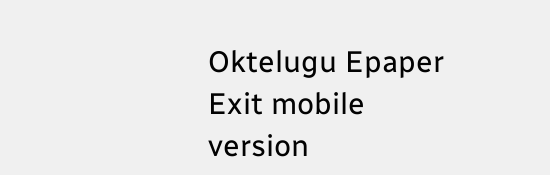Oktelugu Epaper
Exit mobile version